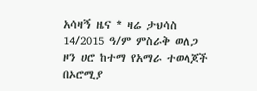አሳዛኝ ዜና * ዛሬ ታህሳስ 14/2015 ዓ/ም ምስራቅ ወለጋ ዞን ሀሮ ከተማ የአማራ ተወላጆች በኦሮሚያ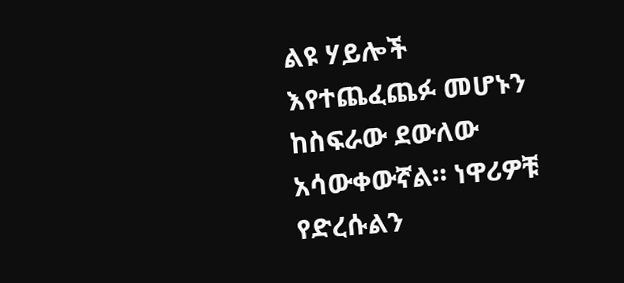ልዩ ሃይሎች እየተጨፈጨፉ መሆኑን ከስፍራው ደውለው አሳውቀውኛል። ነዋሪዎቹ የድረሱልን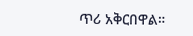ጥሪ አቅርበዋል።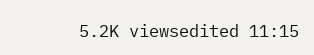5.2K viewsedited 11:15